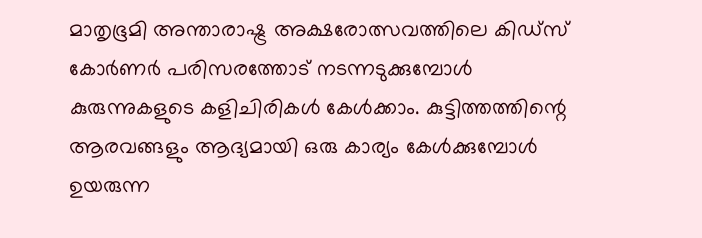മാതൃഭൂമി അന്താരാഷ്ട്ര അക്ഷരോത്സവത്തിലെ കിഡ്‌സ് കോര്‍ണര്‍ പരിസരത്തോട് നടന്നടുക്കുമ്പോള്‍ കുരുന്നുകളുടെ കളിചിരികള്‍ കേള്‍ക്കാം. കുട്ടിത്തത്തിന്റെ ആരവങ്ങളും ആദ്യമായി ഒരു കാര്യം കേള്‍ക്കുമ്പോള്‍ ഉയരുന്ന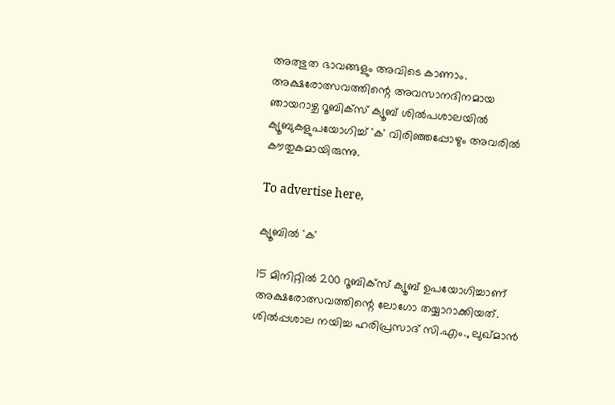അത്ഭുത ഭാവങ്ങളും അവിടെ കാണാം. അക്ഷരോത്സവത്തിന്റെ അവസാനദിനമായ ഞായറാഴ്ച റൂബിക്‌സ് ക്യൂബ് ശില്‍പശാലയില്‍ ക്യൂബുകളുപയോഗിച്ച് 'ക' വിരിഞ്ഞപ്പോഴും അവരില്‍ കൗതുകമായിരുന്നു.

To advertise here,

ക്യൂബില്‍ 'ക'

15 മിനിറ്റില്‍ 200 റൂബിക്‌സ് ക്യൂബ് ഉപയോഗിച്ചാണ് അക്ഷരോത്സവത്തിന്റെ ലോഗോ തയ്യാറാക്കിയത്.  ശില്‍പ്പശാല നയിച്ച ഹരിപ്രസാദ് സി.എം., ലുഖ്മാന്‍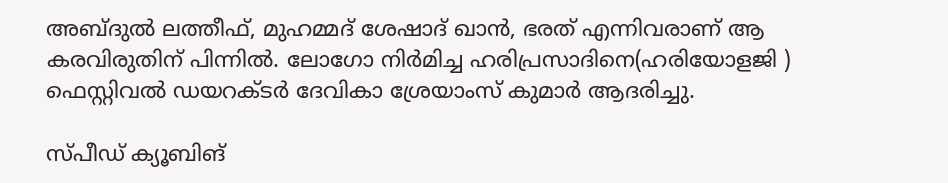അബ്ദുല്‍ ലത്തീഫ്, മുഹമ്മദ് ശേഷാദ് ഖാന്‍, ഭരത് എന്നിവരാണ് ആ കരവിരുതിന് പിന്നില്‍. ലോഗോ നിര്‍മിച്ച ഹരിപ്രസാദിനെ(ഹരിയോളജി ) ഫെസ്റ്റിവല്‍ ഡയറക്ടര്‍ ദേവികാ ശ്രേയാംസ് കുമാര്‍ ആദരിച്ചു.

സ്പീഡ് ക്യൂബിങ്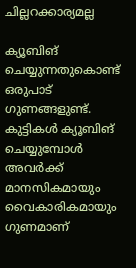ചില്ലറക്കാര്യമല്ല

ക്യൂബിങ് ചെയ്യുന്നതുകൊണ്ട് ഒരുപാട് ഗുണങ്ങളുണ്ട്. കുട്ടികള്‍ ക്യൂബിങ് ചെയ്യുമ്പോള്‍ അവര്‍ക്ക് മാനസികമായും വൈകാരികമായും ഗുണമാണ്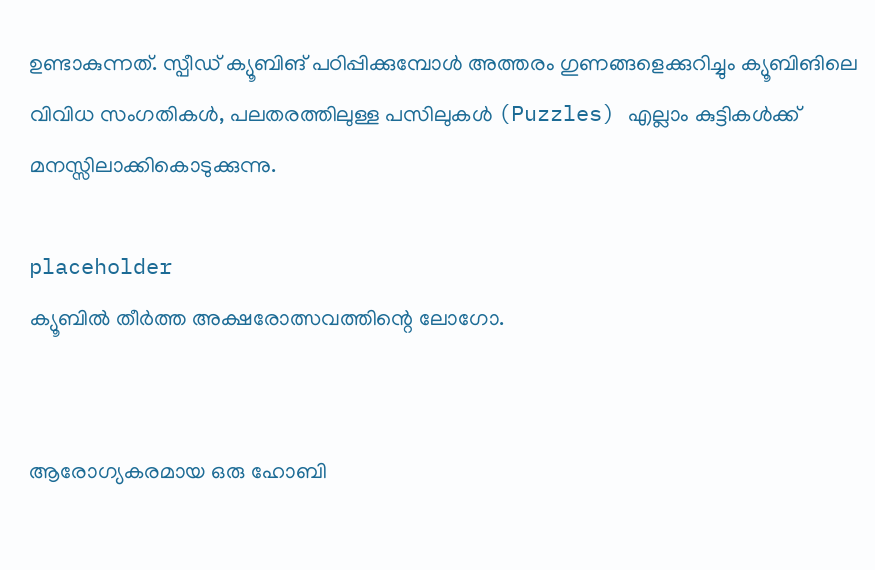ഉണ്ടാകുന്നത്. സ്പീഡ് ക്യൂബിങ് പഠിപ്പിക്കുമ്പോള്‍ അത്തരം ഗുണങ്ങളെക്കുറിച്ചും ക്യൂബിങിലെ വിവിധ സംഗതികള്‍, പലതരത്തിലുള്ള പസിലുകള്‍ (Puzzles) എല്ലാം കുട്ടികള്‍ക്ക് മനസ്സിലാക്കികൊടുക്കുന്നു.

placeholder
ക്യൂബില്‍ തീര്‍ത്ത അക്ഷരോത്സവത്തിന്റെ ലോഗോ.


ആരോഗ്യകരമായ ഒരു ഹോബി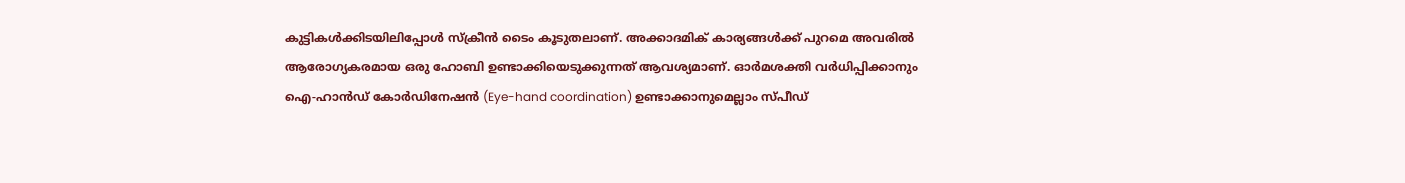കുട്ടികള്‍ക്കിടയിലിപ്പോള്‍ സ്‌ക്രീന്‍ ടൈം കൂടുതലാണ്. അക്കാദമിക് കാര്യങ്ങള്‍ക്ക് പുറമെ അവരില്‍ ആരോഗ്യകരമായ ഒരു ഹോബി ഉണ്ടാക്കിയെടുക്കുന്നത് ആവശ്യമാണ്. ഓര്‍മശക്തി വര്‍ധിപ്പിക്കാനും ഐ-ഹാന്‍ഡ് കോര്‍ഡിനേഷന്‍ (Eye-hand coordination) ഉണ്ടാക്കാനുമെല്ലാം സ്പീഡ്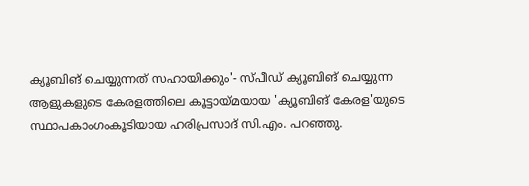ക്യൂബിങ് ചെയ്യുന്നത് സഹായിക്കും'- സ്പീഡ് ക്യൂബിങ് ചെയ്യുന്ന ആളുകളുടെ കേരളത്തിലെ കൂട്ടായ്മയായ 'ക്യൂബിങ് കേരള'യുടെ സ്ഥാപകാംഗംകൂടിയായ ഹരിപ്രസാദ് സി.എം. പറഞ്ഞു.